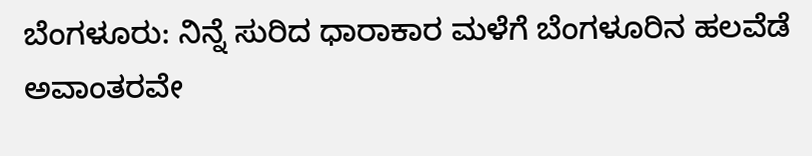ಬೆಂಗಳೂರು: ನಿನ್ನೆ ಸುರಿದ ಧಾರಾಕಾರ ಮಳೆಗೆ ಬೆಂಗಳೂರಿನ ಹಲವೆಡೆ ಅವಾಂತರವೇ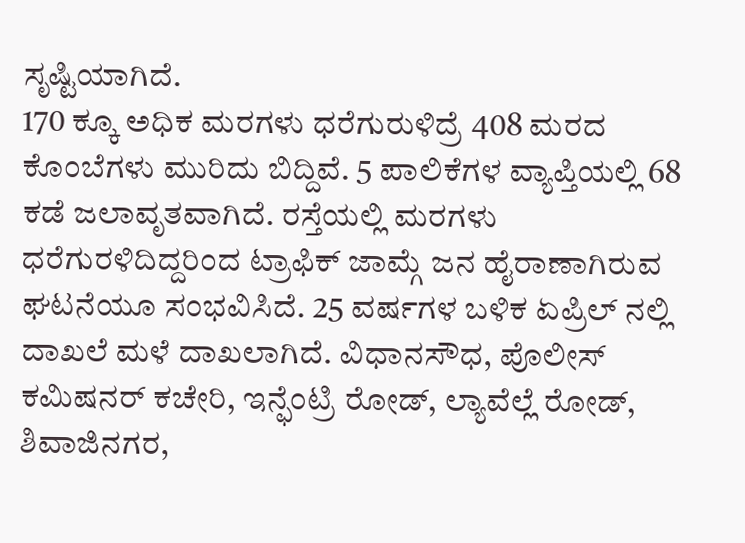ಸೃಷ್ಟಿಯಾಗಿದೆ.
170 ಕ್ಕೂ ಅಧಿಕ ಮರಗಳು ಧರೆಗುರುಳಿದ್ರೆ 408 ಮರದ ಕೊಂಬೆಗಳು ಮುರಿದು ಬಿದ್ದಿವೆ. 5 ಪಾಲಿಕೆಗಳ ವ್ಯಾಪ್ತಿಯಲ್ಲಿ 68 ಕಡೆ ಜಲಾವೃತವಾಗಿದೆ. ರಸ್ತೆಯಲ್ಲಿ ಮರಗಳು ಧರೆಗುರಳಿದಿದ್ದರಿಂದ ಟ್ರಾಫಿಕ್ ಜಾಮ್ಗೆ ಜನ ಹೈರಾಣಾಗಿರುವ ಘಟನೆಯೂ ಸಂಭವಿಸಿದೆ. 25 ವರ್ಷಗಳ ಬಳಿಕ ಏಪ್ರಿಲ್ ನಲ್ಲಿ ದಾಖಲೆ ಮಳೆ ದಾಖಲಾಗಿದೆ. ವಿಧಾನಸೌಧ, ಪೊಲೀಸ್ ಕಮಿಷನರ್ ಕಚೇರಿ, ಇನ್ಫೆಂಟ್ರಿ ರೋಡ್, ಲ್ಯಾವೆಲ್ಲೆ ರೋಡ್, ಶಿವಾಜಿನಗರ,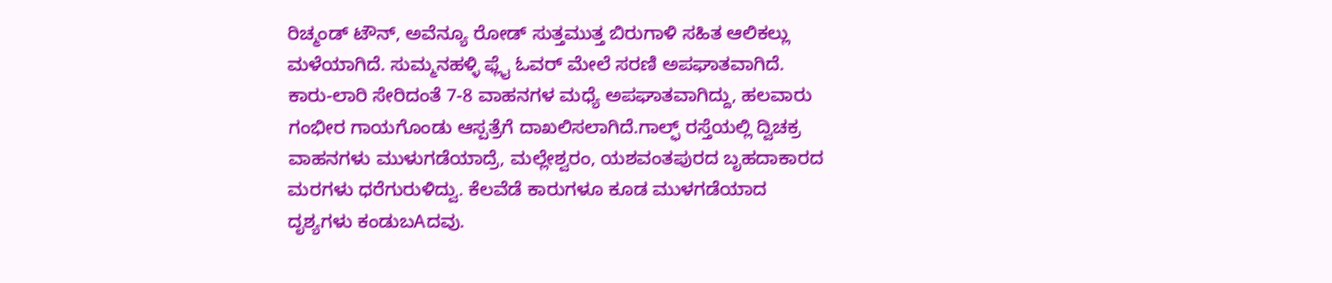ರಿಚ್ಮಂಡ್ ಟೌನ್, ಅವೆನ್ಯೂ ರೋಡ್ ಸುತ್ತಮುತ್ತ ಬಿರುಗಾಳಿ ಸಹಿತ ಆಲಿಕಲ್ಲು ಮಳೆಯಾಗಿದೆ. ಸುಮ್ಮನಹಳ್ಳಿ ಫ್ಲೈ ಓವರ್ ಮೇಲೆ ಸರಣಿ ಅಪಘಾತವಾಗಿದೆ. ಕಾರು-ಲಾರಿ ಸೇರಿದಂತೆ 7-8 ವಾಹನಗಳ ಮಧ್ಯೆ ಅಪಘಾತವಾಗಿದ್ದು, ಹಲವಾರು ಗಂಭೀರ ಗಾಯಗೊಂಡು ಆಸ್ಪತ್ರೆಗೆ ದಾಖಲಿಸಲಾಗಿದೆ.ಗಾಲ್ಫ್ ರಸ್ತೆಯಲ್ಲಿ ದ್ವಿಚಕ್ರ ವಾಹನಗಳು ಮುಳುಗಡೆಯಾದ್ರೆ, ಮಲ್ಲೇಶ್ವರಂ, ಯಶವಂತಪುರದ ಬೃಹದಾಕಾರದ ಮರಗಳು ಧರೆಗುರುಳಿದ್ವು. ಕೆಲವೆಡೆ ಕಾರುಗಳೂ ಕೂಡ ಮುಳಗಡೆಯಾದ ದೃಶ್ಯಗಳು ಕಂಡುಬAದವು.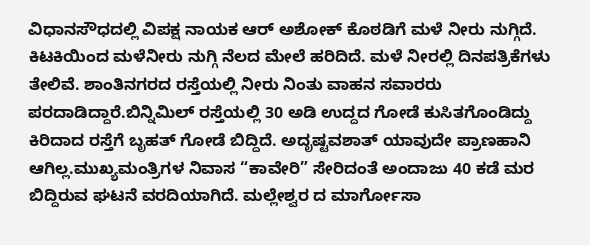ವಿಧಾನಸೌಧದಲ್ಲಿ ವಿಪಕ್ಷ ನಾಯಕ ಆರ್ ಅಶೋಕ್ ಕೊಠಡಿಗೆ ಮಳೆ ನೀರು ನುಗ್ಗಿದೆ. ಕಿಟಕಿಯಿಂದ ಮಳೆನೀರು ನುಗ್ಗಿ ನೆಲದ ಮೇಲೆ ಹರಿದಿದೆ. ಮಳೆ ನೀರಲ್ಲಿ ದಿನಪತ್ರಿಕೆಗಳು ತೇಲಿವೆ. ಶಾಂತಿನಗರದ ರಸ್ತೆಯಲ್ಲಿ ನೀರು ನಿಂತು ವಾಹನ ಸವಾರರು ಪರದಾಡಿದ್ದಾರೆ.ಬಿನ್ನಿಮಿಲ್ ರಸ್ತೆಯಲ್ಲಿ 30 ಅಡಿ ಉದ್ದದ ಗೋಡೆ ಕುಸಿತಗೊಂಡಿದ್ದು ಕಿರಿದಾದ ರಸ್ತೆಗೆ ಬೃಹತ್ ಗೋಡೆ ಬಿದ್ದಿದೆ. ಅದೃಷ್ಟವಶಾತ್ ಯಾವುದೇ ಪ್ರಾಣಹಾನಿ ಆಗಿಲ್ಲ.ಮುಖ್ಯಮಂತ್ರಿಗಳ ನಿವಾಸ “ಕಾವೇರಿ” ಸೇರಿದಂತೆ ಅಂದಾಜು 40 ಕಡೆ ಮರ ಬಿದ್ದಿರುವ ಘಟನೆ ವರದಿಯಾಗಿದೆ. ಮಲ್ಲೇಶ್ವರ ದ ಮಾರ್ಗೋಸಾ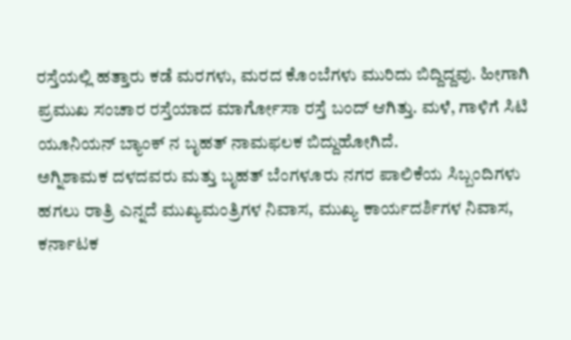ರಸ್ತೆಯಲ್ಲಿ ಹತ್ತಾರು ಕಡೆ ಮರಗಳು, ಮರದ ಕೊಂಬೆಗಳು ಮುರಿದು ಬಿದ್ದಿದ್ದವು. ಹೀಗಾಗಿ ಪ್ರಮುಖ ಸಂಚಾರ ರಸ್ತೆಯಾದ ಮಾರ್ಗೋಸಾ ರಸ್ತೆ ಬಂದ್ ಆಗಿತ್ತು. ಮಳೆ, ಗಾಳಿಗೆ ಸಿಟಿ ಯೂನಿಯನ್ ಬ್ಯಾಂಕ್ ನ ಬೃಹತ್ ನಾಮಫಲಕ ಬಿದ್ದುಹೋಗಿದೆ.
ಅಗ್ನಿಶಾಮಕ ದಳದವರು ಮತ್ತು ಬೃಹತ್ ಬೆಂಗಳೂರು ನಗರ ಪಾಲಿಕೆಯ ಸಿಬ್ಬಂದಿಗಳು ಹಗಲು ರಾತ್ರಿ ಎನ್ನದೆ ಮುಖ್ಯಮಂತ್ರಿಗಳ ನಿವಾಸ, ಮುಖ್ಯ ಕಾರ್ಯದರ್ಶಿಗಳ ನಿವಾಸ, ಕರ್ನಾಟಕ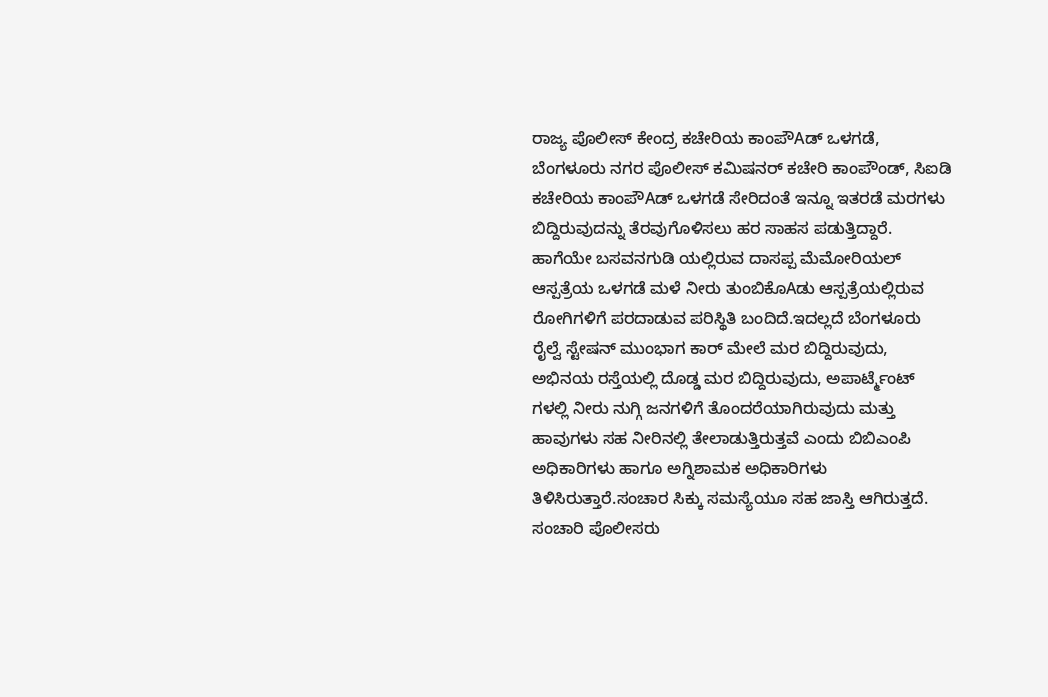ರಾಜ್ಯ ಪೊಲೀಸ್ ಕೇಂದ್ರ ಕಚೇರಿಯ ಕಾಂಪೌAಡ್ ಒಳಗಡೆ, ಬೆಂಗಳೂರು ನಗರ ಪೊಲೀಸ್ ಕಮಿಷನರ್ ಕಚೇರಿ ಕಾಂಪೌಂಡ್, ಸಿಐಡಿ ಕಚೇರಿಯ ಕಾಂಪೌAಡ್ ಒಳಗಡೆ ಸೇರಿದಂತೆ ಇನ್ನೂ ಇತರಡೆ ಮರಗಳು ಬಿದ್ದಿರುವುದನ್ನು ತೆರವುಗೊಳಿಸಲು ಹರ ಸಾಹಸ ಪಡುತ್ತಿದ್ದಾರೆ.
ಹಾಗೆಯೇ ಬಸವನಗುಡಿ ಯಲ್ಲಿರುವ ದಾಸಪ್ಪ ಮೆಮೋರಿಯಲ್ ಆಸ್ಪತ್ರೆಯ ಒಳಗಡೆ ಮಳೆ ನೀರು ತುಂಬಿಕೊAಡು ಆಸ್ಪತ್ರೆಯಲ್ಲಿರುವ ರೋಗಿಗಳಿಗೆ ಪರದಾಡುವ ಪರಿಸ್ಥಿತಿ ಬಂದಿದೆ.ಇದಲ್ಲದೆ ಬೆಂಗಳೂರು ರೈಲ್ವೆ ಸ್ಟೇಷನ್ ಮುಂಭಾಗ ಕಾರ್ ಮೇಲೆ ಮರ ಬಿದ್ದಿರುವುದು, ಅಭಿನಯ ರಸ್ತೆಯಲ್ಲಿ ದೊಡ್ಡ ಮರ ಬಿದ್ದಿರುವುದು, ಅಪಾರ್ಟ್ಮೆಂಟ್ ಗಳಲ್ಲಿ ನೀರು ನುಗ್ಗಿ ಜನಗಳಿಗೆ ತೊಂದರೆಯಾಗಿರುವುದು ಮತ್ತು ಹಾವುಗಳು ಸಹ ನೀರಿನಲ್ಲಿ ತೇಲಾಡುತ್ತಿರುತ್ತವೆ ಎಂದು ಬಿಬಿಎಂಪಿ ಅಧಿಕಾರಿಗಳು ಹಾಗೂ ಅಗ್ನಿಶಾಮಕ ಅಧಿಕಾರಿಗಳು ತಿಳಿಸಿರುತ್ತಾರೆ.ಸಂಚಾರ ಸಿಕ್ಕು ಸಮಸ್ಯೆಯೂ ಸಹ ಜಾಸ್ತಿ ಆಗಿರುತ್ತದೆ. ಸಂಚಾರಿ ಪೊಲೀಸರು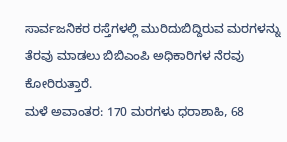ಸಾರ್ವಜನಿಕರ ರಸ್ತೆಗಳಲ್ಲಿ ಮುರಿದುಬಿದ್ದಿರುವ ಮರಗಳನ್ನು ತೆರವು ಮಾಡಲು ಬಿಬಿಎಂಪಿ ಅಧಿಕಾರಿಗಳ ನೆರವು ಕೋರಿರುತ್ತಾರೆ.
ಮಳೆ ಅವಾಂತರ: 170 ಮರಗಳು ಧರಾಶಾಹಿ, 68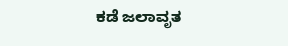ಕಡೆ ಜಲಾವೃತ